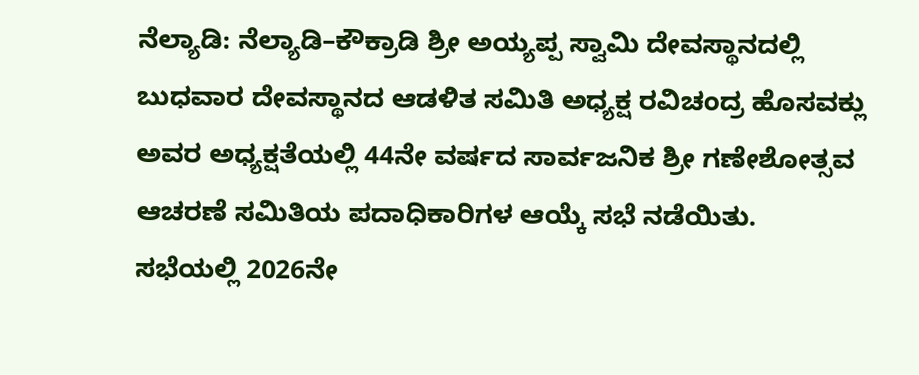ನೆಲ್ಯಾಡಿ: ನೆಲ್ಯಾಡಿ–ಕೌಕ್ರಾಡಿ ಶ್ರೀ ಅಯ್ಯಪ್ಪ ಸ್ವಾಮಿ ದೇವಸ್ಥಾನದಲ್ಲಿ ಬುಧವಾರ ದೇವಸ್ಥಾನದ ಆಡಳಿತ ಸಮಿತಿ ಅಧ್ಯಕ್ಷ ರವಿಚಂದ್ರ ಹೊಸವಕ್ಲು ಅವರ ಅಧ್ಯಕ್ಷತೆಯಲ್ಲಿ 44ನೇ ವರ್ಷದ ಸಾರ್ವಜನಿಕ ಶ್ರೀ ಗಣೇಶೋತ್ಸವ ಆಚರಣೆ ಸಮಿತಿಯ ಪದಾಧಿಕಾರಿಗಳ ಆಯ್ಕೆ ಸಭೆ ನಡೆಯಿತು.
ಸಭೆಯಲ್ಲಿ 2026ನೇ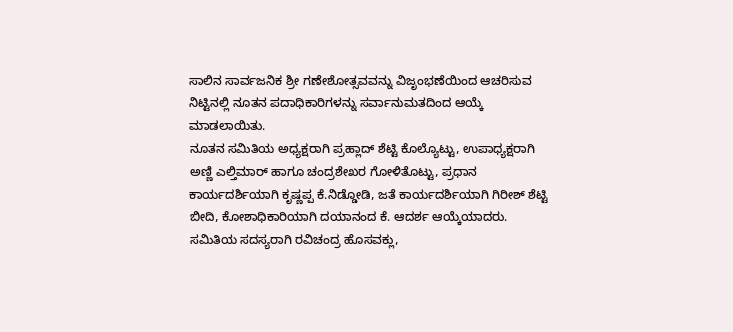ಸಾಲಿನ ಸಾರ್ವಜನಿಕ ಶ್ರೀ ಗಣೇಶೋತ್ಸವವನ್ನು ವಿಜೃಂಭಣೆಯಿಂದ ಆಚರಿಸುವ ನಿಟ್ಟಿನಲ್ಲಿ ನೂತನ ಪದಾಧಿಕಾರಿಗಳನ್ನು ಸರ್ವಾನುಮತದಿಂದ ಆಯ್ಕೆ ಮಾಡಲಾಯಿತು.
ನೂತನ ಸಮಿತಿಯ ಅಧ್ಯಕ್ಷರಾಗಿ ಪ್ರಹ್ಲಾದ್ ಶೆಟ್ಟಿ ಕೊಲ್ಯೊಟ್ಟು, ಉಪಾಧ್ಯಕ್ಷರಾಗಿ ಅಣ್ಣಿ ಎಲ್ತಿಮಾರ್ ಹಾಗೂ ಚಂದ್ರಶೇಖರ ಗೋಳಿತೊಟ್ಟು, ಪ್ರಧಾನ ಕಾರ್ಯದರ್ಶಿಯಾಗಿ ಕೃಷ್ಣಪ್ಪ ಕೆ.ನಿಡ್ಡೋಡಿ, ಜತೆ ಕಾರ್ಯದರ್ಶಿಯಾಗಿ ಗಿರೀಶ್ ಶೆಟ್ಟಿ ಬೀದಿ, ಕೋಶಾಧಿಕಾರಿಯಾಗಿ ದಯಾನಂದ ಕೆ. ಆದರ್ಶ ಆಯ್ಕೆಯಾದರು.
ಸಮಿತಿಯ ಸದಸ್ಯರಾಗಿ ರವಿಚಂದ್ರ ಹೊಸವಕ್ಲು,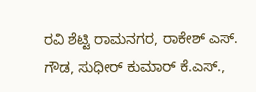ರವಿ ಶೆಟ್ಟಿ ರಾಮನಗರ, ರಾಕೇಶ್ ಎಸ್. ಗೌಡ, ಸುಧೀರ್ ಕುಮಾರ್ ಕೆ.ಎಸ್.,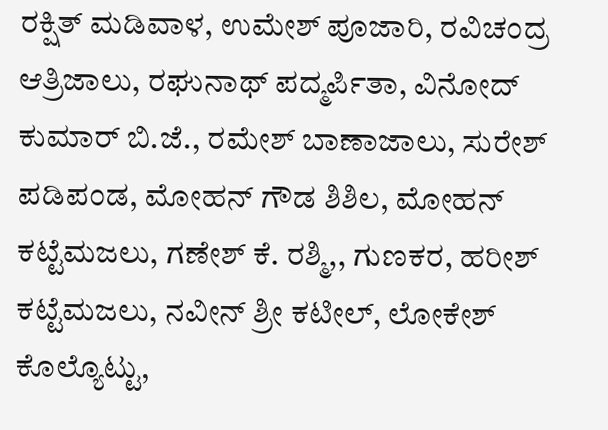ರಕ್ಷಿತ್ ಮಡಿವಾಳ, ಉಮೇಶ್ ಪೂಜಾರಿ, ರವಿಚಂದ್ರ ಆತ್ರಿಜಾಲು, ರಘುನಾಥ್ ಪದ್ಮರ್ಪಿತಾ, ವಿನೋದ್ ಕುಮಾರ್ ಬಿ.ಜೆ., ರಮೇಶ್ ಬಾಣಾಜಾಲು, ಸುರೇಶ್ ಪಡಿಪಂಡ, ಮೋಹನ್ ಗೌಡ ಶಿಶಿಲ, ಮೋಹನ್ ಕಟ್ಟೆಮಜಲು, ಗಣೇಶ್ ಕೆ. ರಶ್ಮಿ,, ಗುಣಕರ, ಹರೀಶ್ ಕಟ್ಟೆಮಜಲು, ನವೀನ್ ಶ್ರೀ ಕಟೀಲ್, ಲೋಕೇಶ್ ಕೊಲ್ಯೊಟ್ಟು,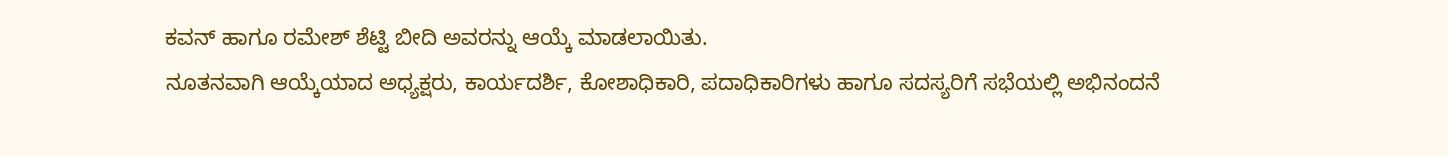ಕವನ್ ಹಾಗೂ ರಮೇಶ್ ಶೆಟ್ಟಿ ಬೀದಿ ಅವರನ್ನು ಆಯ್ಕೆ ಮಾಡಲಾಯಿತು.
ನೂತನವಾಗಿ ಆಯ್ಕೆಯಾದ ಅಧ್ಯಕ್ಷರು, ಕಾರ್ಯದರ್ಶಿ, ಕೋಶಾಧಿಕಾರಿ, ಪದಾಧಿಕಾರಿಗಳು ಹಾಗೂ ಸದಸ್ಯರಿಗೆ ಸಭೆಯಲ್ಲಿ ಅಭಿನಂದನೆ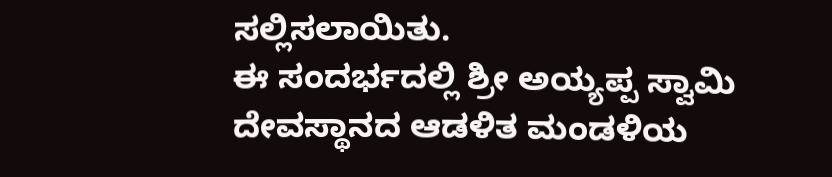ಸಲ್ಲಿಸಲಾಯಿತು.
ಈ ಸಂದರ್ಭದಲ್ಲಿ ಶ್ರೀ ಅಯ್ಯಪ್ಪ ಸ್ವಾಮಿ ದೇವಸ್ಥಾನದ ಆಡಳಿತ ಮಂಡಳಿಯ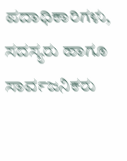ಪದಾಧಿಕಾರಿಗಳು, ಸದಸ್ಯರು ಹಾಗೂ ಸಾರ್ವಜನಿಕರು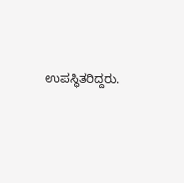ಉಪಸ್ಥಿತರಿದ್ದರು.